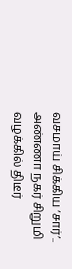வசமாய் சிக்கிய ‘சார்’.. அண்ணா நகர் சிறுமி வழக்கில் திடீர்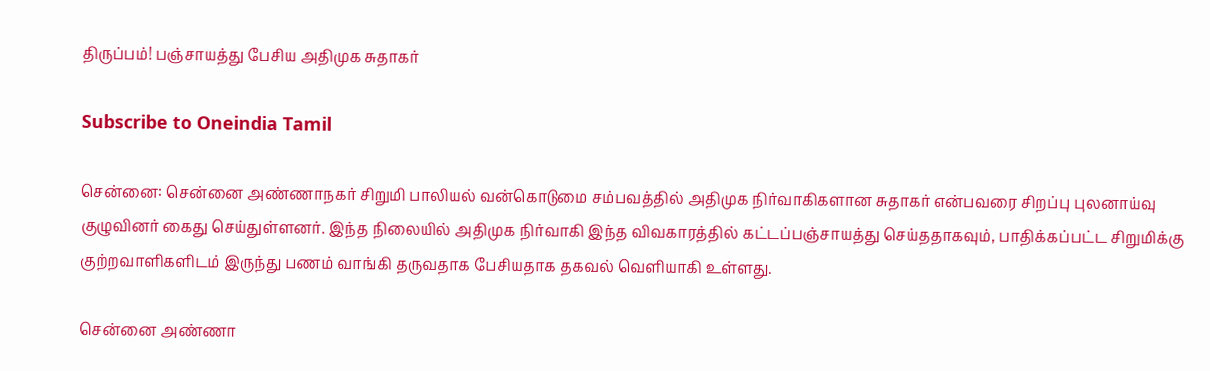திருப்பம்! பஞ்சாயத்து பேசிய அதிமுக சுதாகர்

Subscribe to Oneindia Tamil

சென்னை: சென்னை அண்ணாநகர் சிறுமி பாலியல் வன்கொடுமை சம்பவத்தில் அதிமுக நிர்வாகிகளான சுதாகர் என்பவரை சிறப்பு புலனாய்வு குழுவினர் கைது செய்துள்ளனர். இந்த நிலையில் அதிமுக நிர்வாகி இந்த விவகாரத்தில் கட்டப்பஞ்சாயத்து செய்ததாகவும், பாதிக்கப்பட்ட சிறுமிக்கு குற்றவாளிகளிடம் இருந்து பணம் வாங்கி தருவதாக பேசியதாக தகவல் வெளியாகி உள்ளது.

சென்னை அண்ணா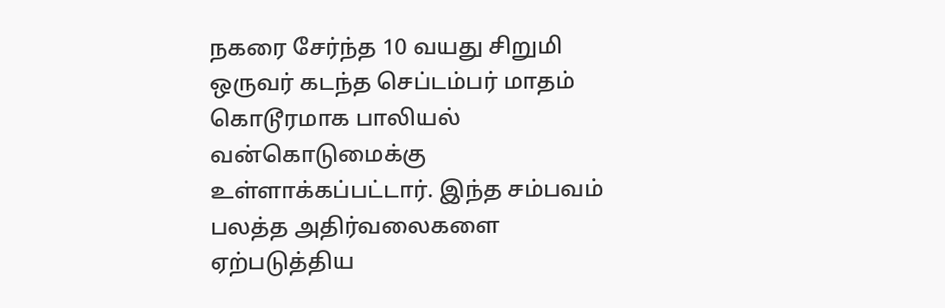நகரை சேர்ந்த 10 வயது சிறுமி ஒருவர் கடந்த செப்டம்பர் மாதம் கொடூரமாக பாலியல் வன்கொடுமைக்கு உள்ளாக்கப்பட்டார். இந்த சம்பவம் பலத்த அதிர்வலைகளை ஏற்படுத்திய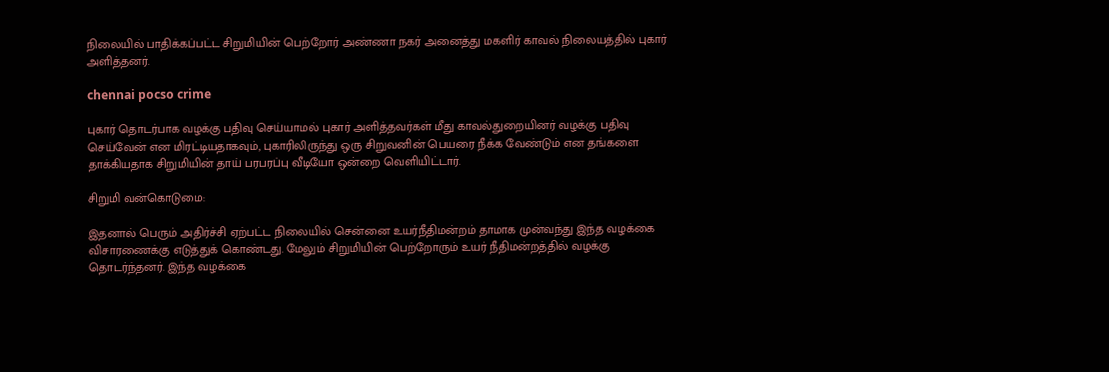நிலையில் பாதிக்கப்பட்ட சிறுமியின் பெற்றோர் அண்ணா நகர் அனைத்து மகளிர் காவல் நிலையத்தில் புகார் அளித்தனர்.

chennai pocso crime

புகார் தொடர்பாக வழக்கு பதிவு செய்யாமல் புகார் அளித்தவர்கள் மீது காவல்துறையினர் வழக்கு பதிவு செய்வேன் என மிரட்டியதாகவும், புகாரிலிருந்து ஒரு சிறுவனின் பெயரை நீக்க வேண்டும் என தங்களை தாக்கியதாக சிறுமியின் தாய் பரபரப்பு வீடியோ ஒன்றை வெளியிட்டார்.

சிறுமி வன்கொடுமை:

இதனால் பெரும் அதிர்ச்சி ஏற்பட்ட நிலையில் சென்னை உயர்நீதிமன்றம் தாமாக முன்வந்து இந்த வழக்கை விசாரணைக்கு எடுத்துக் கொண்டது. மேலும் சிறுமியின் பெற்றோரும் உயர் நீதிமன்றத்தில் வழக்கு தொடர்ந்தனர். இந்த வழக்கை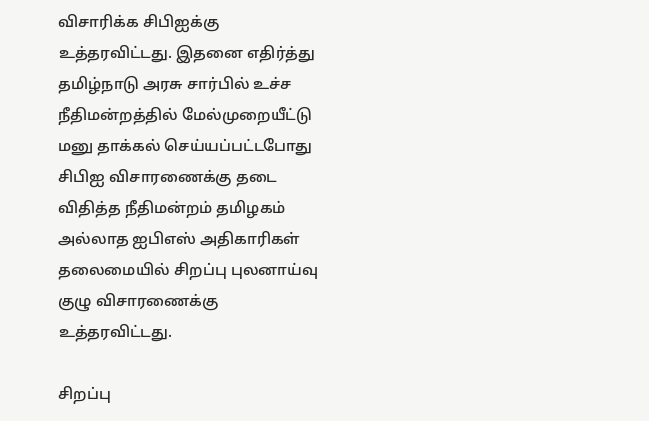விசாரிக்க சிபிஐக்கு உத்தரவிட்டது. இதனை எதிர்த்து தமிழ்நாடு அரசு சார்பில் உச்ச நீதிமன்றத்தில் மேல்முறையீட்டு மனு தாக்கல் செய்யப்பட்டபோது சிபிஐ விசாரணைக்கு தடை விதித்த நீதிமன்றம் தமிழகம் அல்லாத ஐபிஎஸ் அதிகாரிகள் தலைமையில் சிறப்பு புலனாய்வு குழு விசாரணைக்கு உத்தரவிட்டது.

சிறப்பு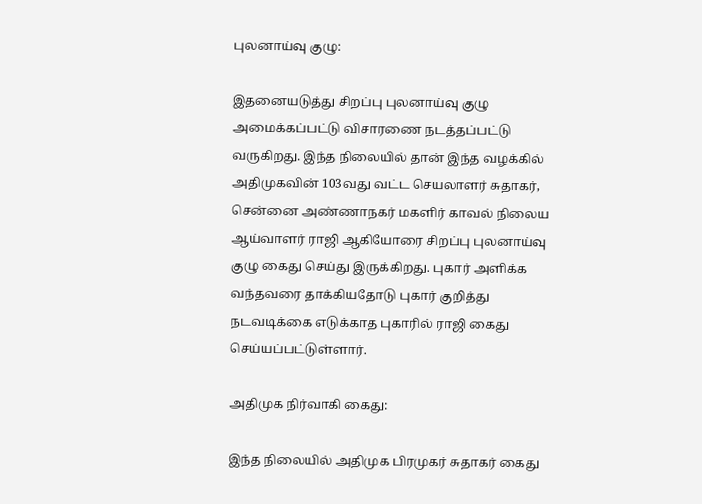புலனாய்வு குழு:

இதனையடுத்து சிறப்பு புலனாய்வு குழு அமைக்கப்பட்டு விசாரணை நடத்தப்பட்டு வருகிறது. இந்த நிலையில் தான் இந்த வழக்கில் அதிமுகவின் 103வது வட்ட செயலாளர் சுதாகர், சென்னை அண்ணாநகர் மகளிர் காவல் நிலைய ஆய்வாளர் ராஜி ஆகியோரை சிறப்பு புலனாய்வு குழு கைது செய்து இருக்கிறது. புகார் அளிக்க வந்தவரை தாக்கியதோடு புகார் குறித்து நடவடிக்கை எடுக்காத புகாரில் ராஜி கைது செய்யப்பட்டுள்ளார்.

அதிமுக நிர்வாகி கைது:

இந்த நிலையில் அதிமுக பிரமுகர் சுதாகர் கைது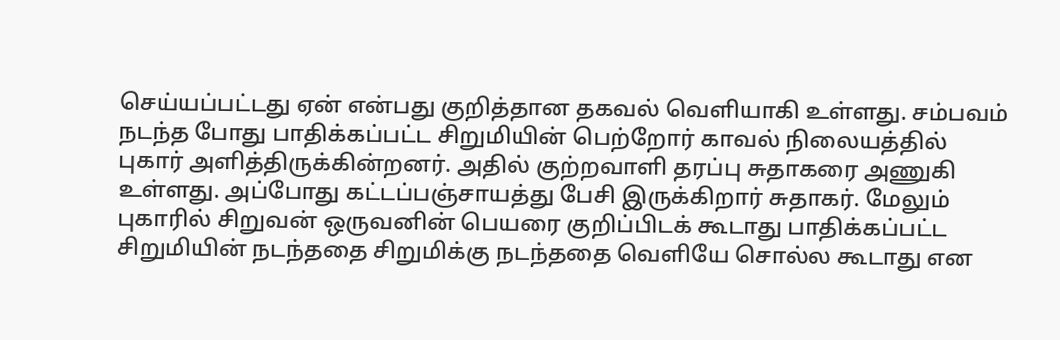செய்யப்பட்டது ஏன் என்பது குறித்தான தகவல் வெளியாகி உள்ளது. சம்பவம் நடந்த போது பாதிக்கப்பட்ட சிறுமியின் பெற்றோர் காவல் நிலையத்தில் புகார் அளித்திருக்கின்றனர். அதில் குற்றவாளி தரப்பு சுதாகரை அணுகி உள்ளது. அப்போது கட்டப்பஞ்சாயத்து பேசி இருக்கிறார் சுதாகர். மேலும் புகாரில் சிறுவன் ஒருவனின் பெயரை குறிப்பிடக் கூடாது பாதிக்கப்பட்ட சிறுமியின் நடந்ததை சிறுமிக்கு நடந்ததை வெளியே சொல்ல கூடாது என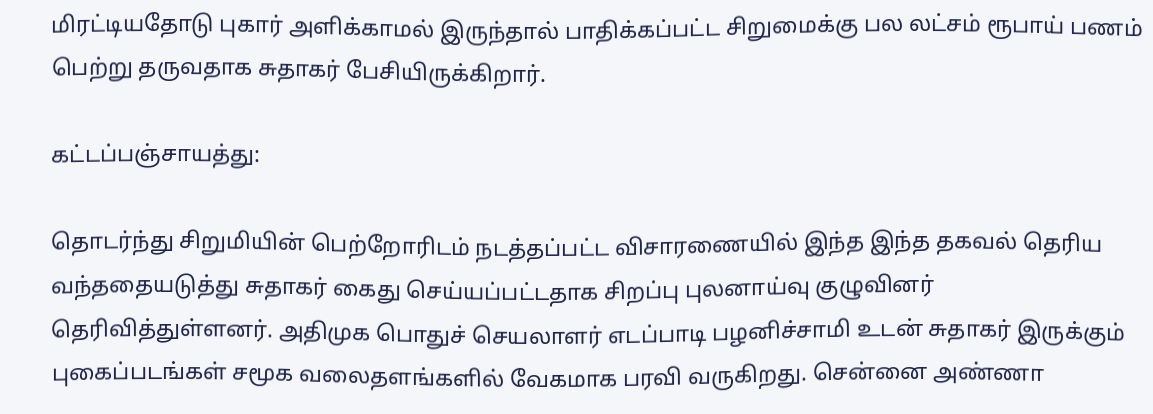மிரட்டியதோடு புகார் அளிக்காமல் இருந்தால் பாதிக்கப்பட்ட சிறுமைக்கு பல லட்சம் ரூபாய் பணம் பெற்று தருவதாக சுதாகர் பேசியிருக்கிறார்.

கட்டப்பஞ்சாயத்து:

தொடர்ந்து சிறுமியின் பெற்றோரிடம் நடத்தப்பட்ட விசாரணையில் இந்த இந்த தகவல் தெரிய வந்ததையடுத்து சுதாகர் கைது செய்யப்பட்டதாக சிறப்பு புலனாய்வு குழுவினர் தெரிவித்துள்ளனர். அதிமுக பொதுச் செயலாளர் எடப்பாடி பழனிச்சாமி உடன் சுதாகர் இருக்கும் புகைப்படங்கள் சமூக வலைதளங்களில் வேகமாக பரவி வருகிறது. சென்னை அண்ணா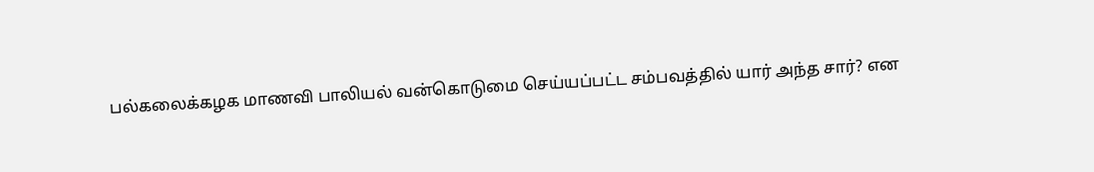பல்கலைக்கழக மாணவி பாலியல் வன்கொடுமை செய்யப்பட்ட சம்பவத்தில் யார் அந்த சார்? என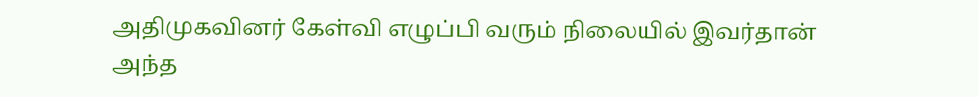அதிமுகவினர் கேள்வி எழுப்பி வரும் நிலையில் இவர்தான் அந்த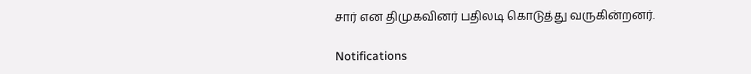சார் என திமுகவினர் பதிலடி கொடுத்து வருகின்றனர்.

Notifications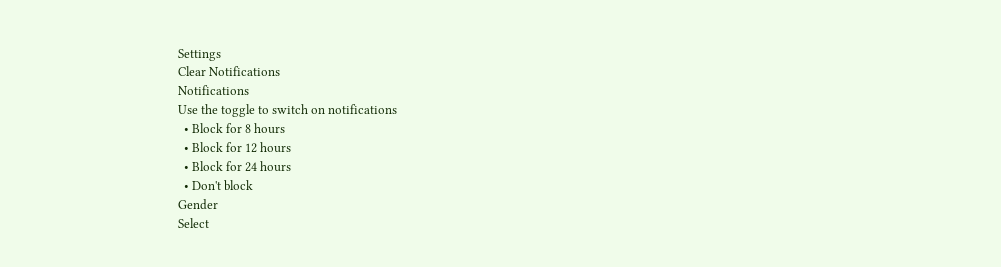Settings
Clear Notifications
Notifications
Use the toggle to switch on notifications
  • Block for 8 hours
  • Block for 12 hours
  • Block for 24 hours
  • Don't block
Gender
Select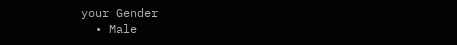your Gender
  • Male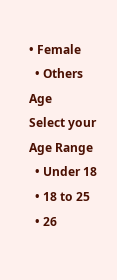• Female
  • Others
Age
Select your Age Range
  • Under 18
  • 18 to 25
  • 26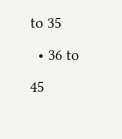to 35
  • 36 to 45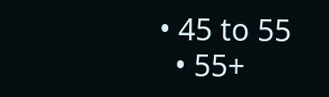• 45 to 55
  • 55+